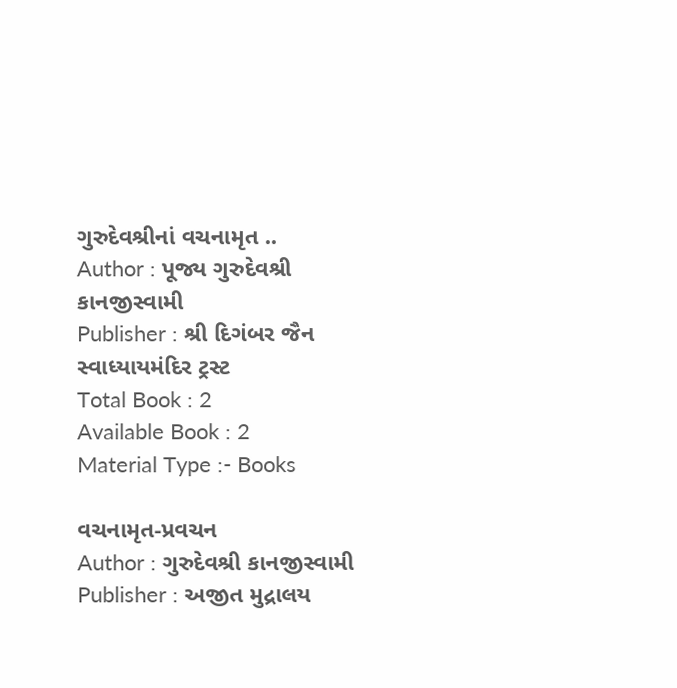ગુરુદેવશ્રીનાં વચનામૃત ..
Author : પૂજ્ય ગુરુદેવશ્રી કાનજીસ્વામી
Publisher : શ્રી દિગંબર જૈન સ્વાધ્યાયમંદિર ટ્રસ્ટ
Total Book : 2
Available Book : 2
Material Type :- Books

વચનામૃત-પ્રવચન
Author : ગુરુદેવશ્રી કાનજીસ્વામી
Publisher : અજીત મુદ્રાલય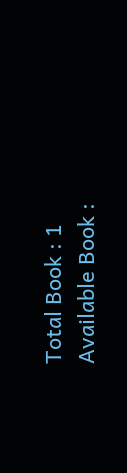Total Book : 1
Available Book :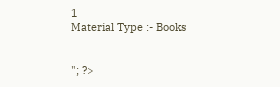1
Material Type :- Books


"; ?>